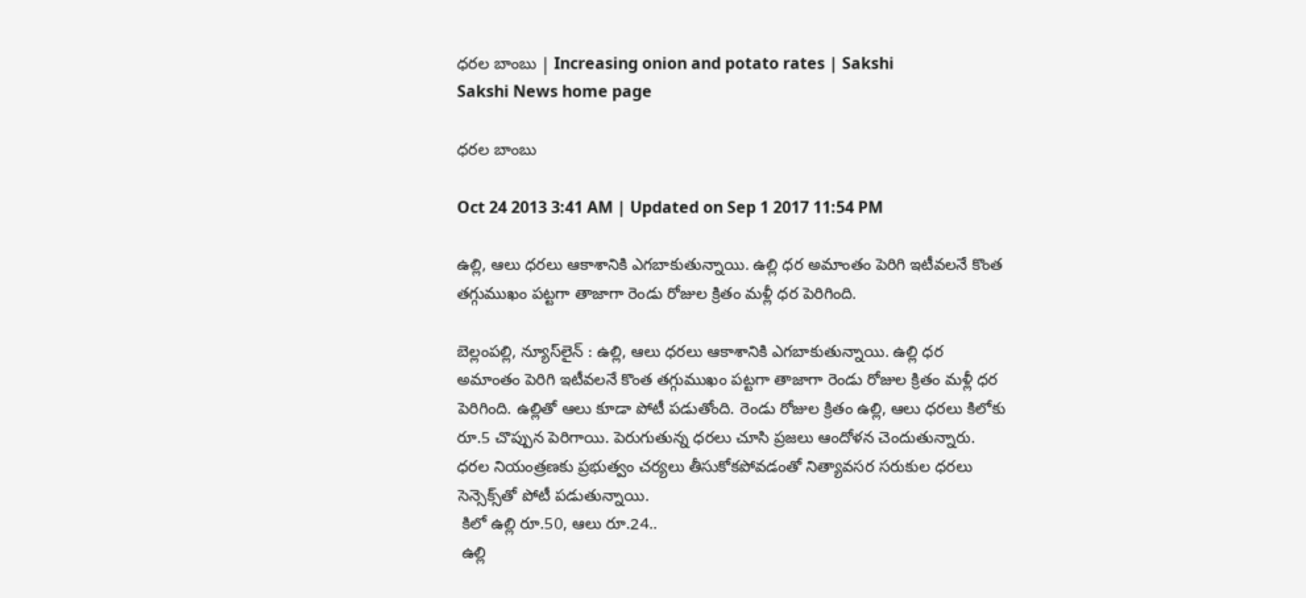ధరల బాంబు | Increasing onion and potato rates | Sakshi
Sakshi News home page

ధరల బాంబు

Oct 24 2013 3:41 AM | Updated on Sep 1 2017 11:54 PM

ఉల్లి, ఆలు ధరలు ఆకాశానికి ఎగబాకుతున్నాయి. ఉల్లి ధర అమాంతం పెరిగి ఇటీవలనే కొంత తగ్గుముఖం పట్టగా తాజాగా రెండు రోజుల క్రితం మళ్లీ ధర పెరిగింది.

బెల్లంపల్లి, న్యూస్‌లైన్ : ఉల్లి, ఆలు ధరలు ఆకాశానికి ఎగబాకుతున్నాయి. ఉల్లి ధర అమాంతం పెరిగి ఇటీవలనే కొంత తగ్గుముఖం పట్టగా తాజాగా రెండు రోజుల క్రితం మళ్లీ ధర పెరిగింది. ఉల్లితో ఆలు కూడా పోటీ పడుతోంది. రెండు రోజుల క్రితం ఉల్లి, ఆలు ధరలు కిలోకు రూ.5 చొప్పున పెరిగాయి. పెరుగుతున్న ధరలు చూసి ప్రజలు ఆందోళన చెందుతున్నారు. ధరల నియంత్రణకు ప్రభుత్వం చర్యలు తీసుకోకపోవడంతో నిత్యావసర సరుకుల ధరలు సెన్సెక్స్‌తో పోటీ పడుతున్నాయి.
 కిలో ఉల్లి రూ.50, ఆలు రూ.24..
 ఉల్లి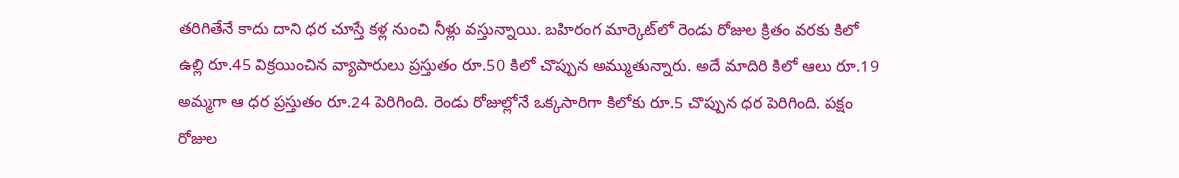తరిగితేనే కాదు దాని ధర చూస్తే కళ్ల నుంచి నీళ్లు వస్తున్నాయి. బహిరంగ మార్కెట్‌లో రెండు రోజుల క్రితం వరకు కిలో ఉల్లి రూ.45 విక్రయించిన వ్యాపారులు ప్రస్తుతం రూ.50 కిలో చొప్పున అమ్ముతున్నారు. అదే మాదిరి కిలో ఆలు రూ.19 అమ్మగా ఆ ధర ప్రస్తుతం రూ.24 పెరిగింది. రెండు రోజుల్లోనే ఒక్కసారిగా కిలోకు రూ.5 చొప్పున ధర పెరిగింది. పక్షం రోజుల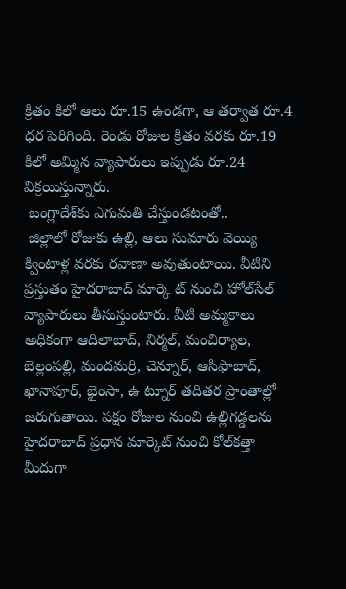క్రితం కిలో ఆలు రూ.15 ఉండగా, ఆ తర్వాత రూ.4 ధర పెరిగింది. రెండు రోజుల క్రితం వరకు రూ.19 కిలో అమ్మిన వ్యాపారులు ఇప్పుడు రూ.24 విక్రయిస్తున్నారు.
 బంగ్లాదేశ్‌కు ఎగుమతి చేస్తుండటంతో..
 జిల్లాలో రోజుకు ఉల్లి, ఆలు సుమారు వెయ్యి క్వింటాళ్ల వరకు రవాణా అవుతుంటాయి. వీటిని ప్రస్తుతం హైదరాబాద్ మార్కె ట్ నుంచి హోల్‌సేల్ వ్యాపారులు తీసుస్తుంటారు. వీటి అమ్మకాలు అధికంగా ఆదిలాబాద్, నిర్మల్, మంచిర్యాల, బెల్లంపల్లి, మందమర్రి, చెన్నూర్, ఆసిఫాబాద్, ఖానాపూర్, భైంసా, ఉ ట్నూర్ తదితర ప్రాంతాల్లో జరుగుతాయి. పక్షం రోజుల నుంచి ఉల్లిగడ్డలను హైదరాబాద్ ప్రధాన మార్కెట్ నుంచి కోల్‌కత్తా మీదుగా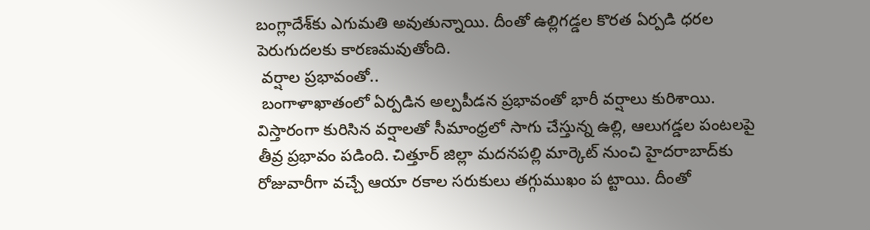బంగ్లాదేశ్‌కు ఎగుమతి అవుతున్నాయి. దీంతో ఉల్లిగడ్డల కొరత ఏర్పడి ధరల పెరుగుదలకు కారణమవుతోంది.
 వర్షాల ప్రభావంతో..
 బంగాళాఖాతంలో ఏర్పడిన అల్పపీడన ప్రభావంతో భారీ వర్షాలు కురిశాయి. విస్తారంగా కురిసిన వర్షాలతో సీమాంధ్రలో సాగు చేస్తున్న ఉల్లి, ఆలుగడ్డల పంటలపై తీవ్ర ప్రభావం పడింది. చిత్తూర్ జిల్లా మదనపల్లి మార్కెట్ నుంచి హైదరాబాద్‌కు రోజువారీగా వచ్చే ఆయా రకాల సరుకులు తగ్గుముఖం ప ట్టాయి. దీంతో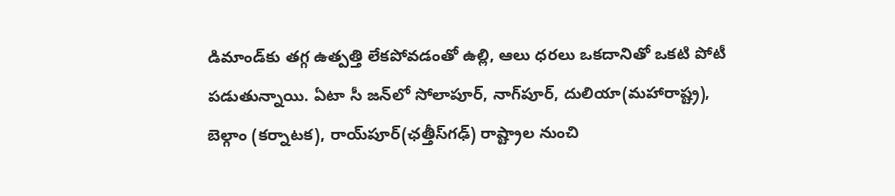డిమాండ్‌కు తగ్గ ఉత్పత్తి లేకపోవడంతో ఉల్లి, ఆలు ధరలు ఒకదానితో ఒకటి పోటీ పడుతున్నాయి. ఏటా సీ జన్‌లో సోలాపూర్, నాగ్‌పూర్, దులియా(మహారాష్ట్ర), బెల్గాం (కర్నాటక), రాయ్‌పూర్(ఛత్తీస్‌గఢ్) రాష్ట్రాల నుంచి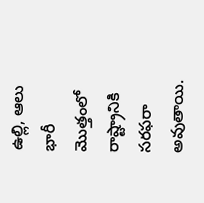ఉల్లి, ఆలు భారీ మొత్తంలో రాష్ట్రానికి సరఫరా అవుతాయి.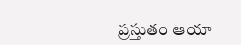ప్రస్తుతం ఆయా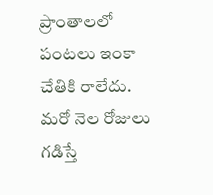ప్రాంతాలలో పంటలు ఇంకా చేతికి రాలేదు. మరో నెల రోజులు గడిస్తే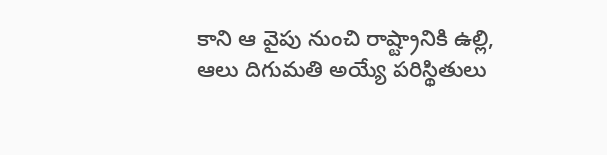కాని ఆ వైపు నుంచి రాష్ట్రానికి ఉల్లి, ఆలు దిగుమతి అయ్యే పరిస్థితులు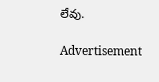లేవు.

Advertisement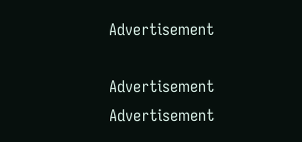Advertisement

Advertisement
Advertisement